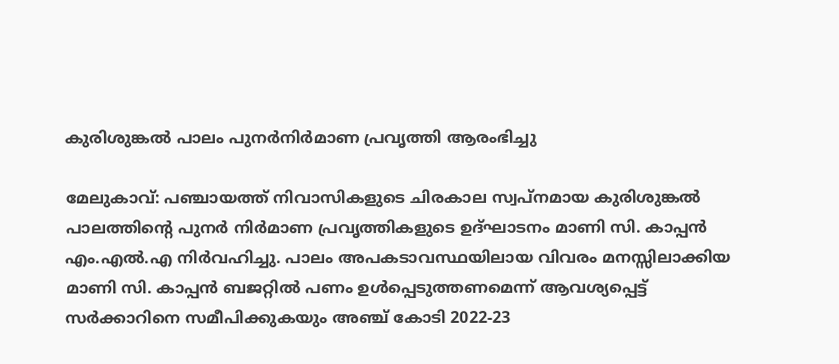കുരിശുങ്കൽ പാലം പുനർനിർമാണ പ്രവൃത്തി ആരംഭിച്ചു

മേലുകാവ്: പഞ്ചായത്ത് നിവാസികളുടെ ചിരകാല സ്വപ്നമായ കുരിശുങ്കൽ പാലത്തിന്‍റെ പുനർ നിർമാണ പ്രവൃത്തികളുടെ ഉദ്ഘാടനം മാണി സി. കാപ്പൻ എം.എൽ.എ നിർവഹിച്ചു. പാലം അപകടാവസ്ഥയിലായ വിവരം മനസ്സിലാക്കിയ മാണി സി. കാപ്പൻ ബജറ്റിൽ പണം ഉൾപ്പെടുത്തണമെന്ന് ആവശ്യപ്പെട്ട് സർക്കാറിനെ സമീപിക്കുകയും അഞ്ച് കോടി 2022-23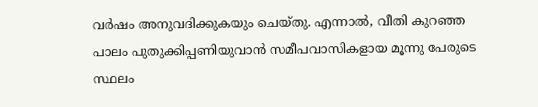വർഷം അനുവദിക്കുകയും ചെയ്തു. എന്നാൽ, വീതി കുറഞ്ഞ പാലം പുതുക്കിപ്പണിയുവാൻ സമീപവാസികളായ മൂന്നു പേരുടെ സ്ഥലം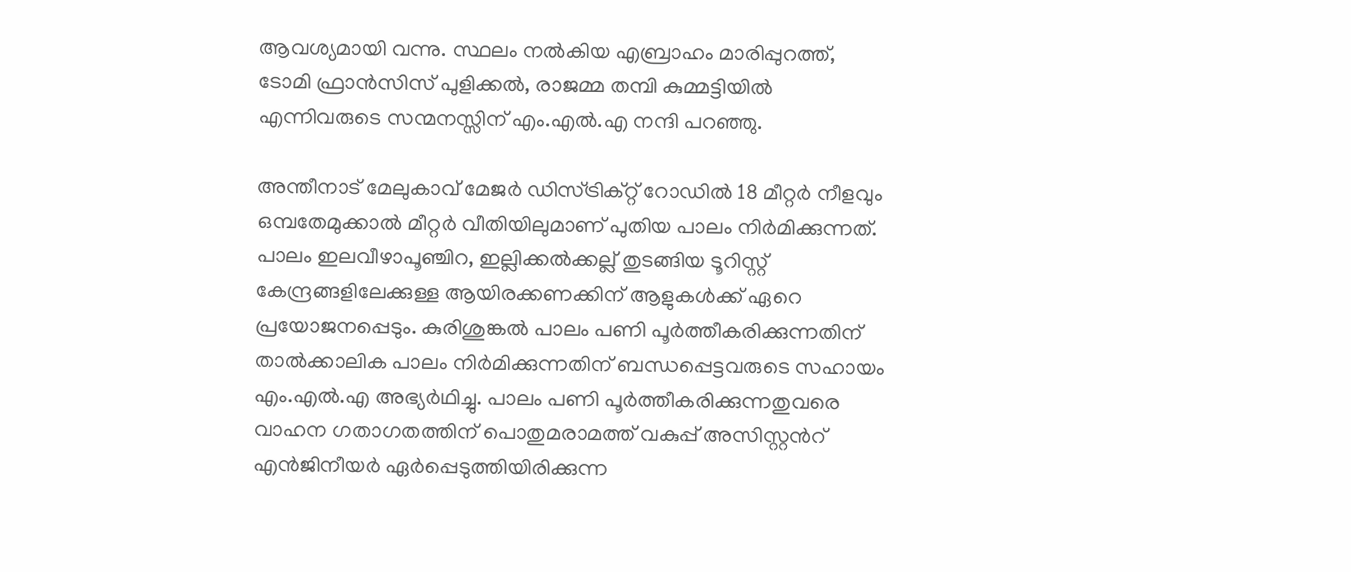ആവശ്യമായി വന്നു. സ്ഥലം നൽകിയ എബ്രാഹം മാരിപ്പുറത്ത്, ടോമി ഫ്രാൻസിസ് പുളിക്കൽ, രാജമ്മ തമ്പി കുമ്മട്ടിയിൽ എന്നിവരുടെ സന്മനസ്സിന് എം.എൽ.എ നന്ദി പറഞ്ഞു.

അന്തീനാട് മേലുകാവ് മേജർ ഡിസ്ട്രിക്റ്റ് റോഡിൽ 18 മീറ്റർ നീളവും ഒമ്പതേമുക്കാൽ മീറ്റർ വീതിയിലുമാണ് പുതിയ പാലം നിർമിക്കുന്നത്. പാലം ഇലവീഴാപൂഞ്ചിറ, ഇല്ലിക്കൽക്കല്ല് തുടങ്ങിയ ടൂറിസ്റ്റ് കേന്ദ്രങ്ങളിലേക്കുള്ള ആയിരക്കണക്കിന് ആളുകൾക്ക് ഏറെ പ്രയോജനപ്പെടും. കുരിശുങ്കൽ പാലം പണി പൂർത്തീകരിക്കുന്നതിന് താൽക്കാലിക പാലം നിർമിക്കുന്നതിന് ബന്ധപ്പെട്ടവരുടെ സഹായം എം.എൽ.എ അഭ്യർഥിച്ചു. പാലം പണി പൂർത്തീകരിക്കുന്നതുവരെ വാഹന ഗതാഗതത്തിന് പൊതുമരാമത്ത് വകുപ്പ് അസിസ്റ്റന്‍റ് എൻജിനീയർ ഏർപ്പെടുത്തിയിരിക്കുന്ന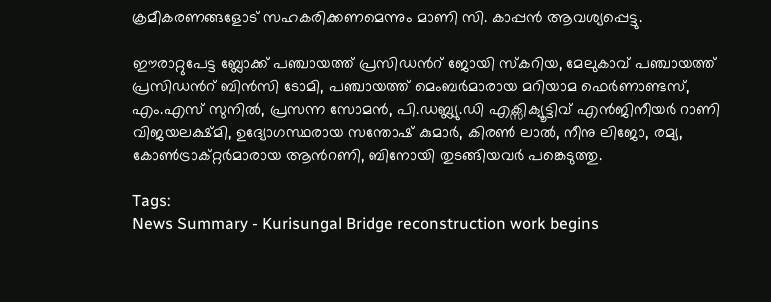ക്രമീകരണങ്ങളോട് സഹകരിക്കണമെന്നും മാണി സി. കാപ്പൻ ആവശ്യപ്പെട്ടു.

ഈരാറ്റുപേട്ട ബ്ലോക്ക് പഞ്ചായത്ത് പ്രസിഡന്‍റ് ജോയി സ്കറിയ, മേലുകാവ് പഞ്ചായത്ത് പ്രസിഡന്‍റ് ബിൻസി ടോമി, പഞ്ചായത്ത് മെംബർമാരായ മറിയാമ ഫെർണാണ്ടസ്, എം.എസ് സുനിൽ, പ്രസന്ന സോമൻ, പി.ഡബ്ല്യു.ഡി എക്സിക്യൂട്ടിവ് എൻജിനീയർ റാണി വിജയലക്ഷ്മി, ഉദ്യോഗസ്ഥരായ സന്തോഷ് കുമാർ, കിരൺ ലാൽ, നീനു ലിജോ, രമ്യ, കോൺട്രാക്റ്റർമാരായ ആന്‍റണി, ബിനോയി തുടങ്ങിയവർ പങ്കെടുത്തു.

Tags:
News Summary - Kurisungal Bridge reconstruction work begins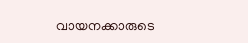വായനക്കാരുടെ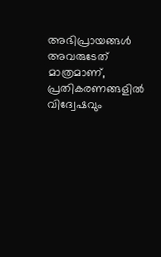അഭിപ്രായങ്ങള്‍ അവരുടേത് മാത്രമാണ്, പ്രതികരണങ്ങളിൽ വിദ്വേഷവും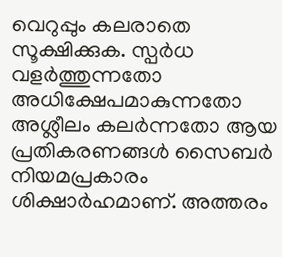വെറുപ്പും കലരാതെ സൂക്ഷിക്കുക. സ്പർധ വളർത്തുന്നതോ അധിക്ഷേപമാകുന്നതോ അശ്ലീലം കലർന്നതോ ആയ പ്രതികരണങ്ങൾ സൈബർ നിയമപ്രകാരം ശിക്ഷാർഹമാണ്. അത്തരം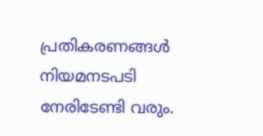പ്രതികരണങ്ങൾ നിയമനടപടി നേരിടേണ്ടി വരും.